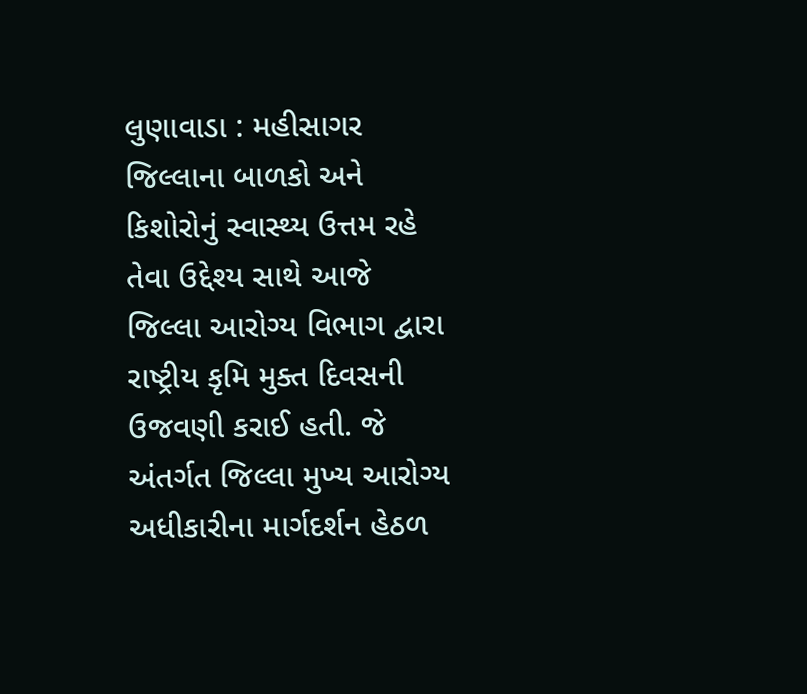લુણાવાડા : મહીસાગર જિલ્લાના બાળકો અને કિશોરોનું સ્વાસ્થ્ય ઉત્તમ રહે તેવા ઉદ્દેશ્ય સાથે આજે જિલ્લા આરોગ્ય વિભાગ દ્વારા રાષ્ટ્રીય કૃમિ મુક્ત દિવસની ઉજવણી કરાઈ હતી. જે અંતર્ગત જિલ્લા મુખ્ય આરોગ્ય અધીકારીના માર્ગદર્શન હેઠળ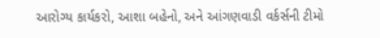આરોગ્ય કાર્યકરો, આશા બહેનો, અને આંગણવાડી વર્કર્સની ટીમો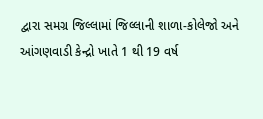દ્વારા સમગ્ર જિલ્લામાં જિલ્લાની શાળા-કોલેજો અને આંગણવાડી કેન્દ્રો ખાતે 1 થી 19 વર્ષ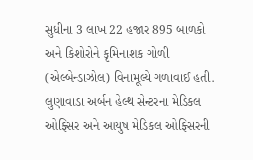સુધીના 3 લાખ 22 હજાર 895 બાળકો અને કિશોરોને કૃમિનાશક ગોળી (એલ્બેન્ડાઝોલ) વિનામૂલ્યે ગળાવાઈ હતી. લુણાવાડા અર્બન હેલ્થ સેન્ટરના મેડિકલ ઓફ્સિર અને આયુષ મેડિકલ ઓફ્સિરની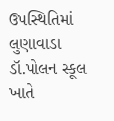ઉપસ્થિતિમાં લુણાવાડા ડૉ.પોલન સ્કૂલ ખાતે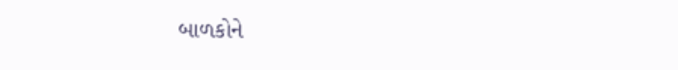બાળકોને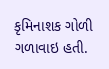કૃમિનાશક ગોળી ગળાવાઇ હતી.